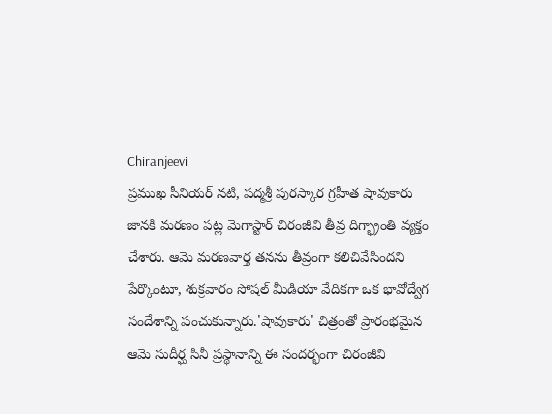Chiranjeevi
ప్రముఖ సీనియర్ నటి, పద్మశ్రీ పురస్కార గ్రహీత షావుకారు జానకి మరణం పట్ల మెగాస్టార్ చిరంజీవి తీవ్ర దిగ్భ్రాంతి వ్యక్తం చేశారు. ఆమె మరణవార్త తనను తీవ్రంగా కలిచివేసిందని పేర్కొంటూ, శుక్రవారం సోషల్ మీడియా వేదికగా ఒక భావోద్వేగ సందేశాన్ని పంచుకున్నారు.'షావుకారు' చిత్రంతో ప్రారంభమైన ఆమె సుదీర్ఘ సినీ ప్రస్థానాన్ని ఈ సందర్భంగా చిరంజీవి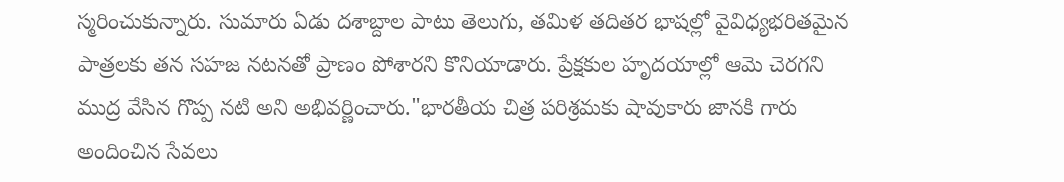స్మరించుకున్నారు. సుమారు ఏడు దశాబ్దాల పాటు తెలుగు, తమిళ తదితర భాషల్లో వైవిధ్యభరితమైన పాత్రలకు తన సహజ నటనతో ప్రాణం పోశారని కొనియాడారు. ప్రేక్షకుల హృదయాల్లో ఆమె చెరగని ముద్ర వేసిన గొప్ప నటి అని అభివర్ణించారు."భారతీయ చిత్ర పరిశ్రమకు షావుకారు జానకి గారు అందించిన సేవలు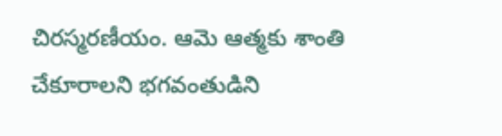చిరస్మరణీయం. ఆమె ఆత్మకు శాంతి చేకూరాలని భగవంతుడిని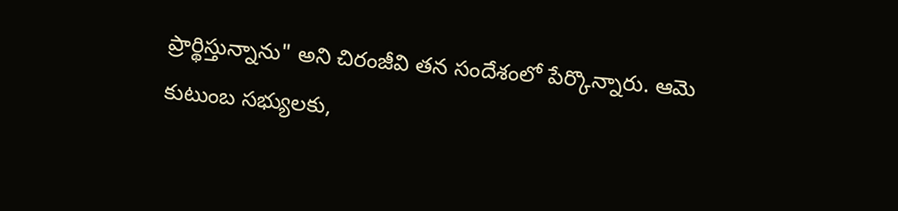ప్రార్థిస్తున్నాను" అని చిరంజీవి తన సందేశంలో పేర్కొన్నారు. ఆమె కుటుంబ సభ్యులకు,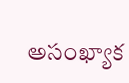అసంఖ్యాక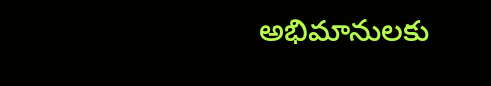అభిమానులకు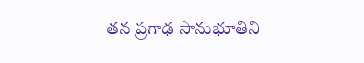తన ప్రగాఢ సానుభూతిని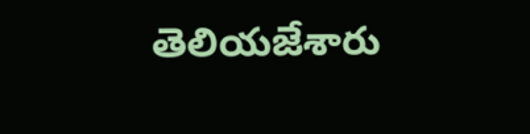తెలియజేశారు